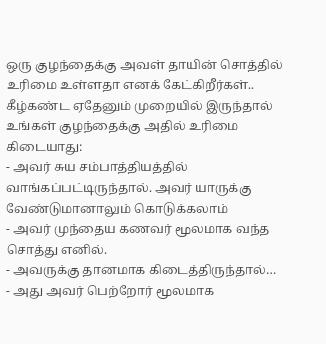ஒரு குழந்தைக்கு அவள் தாயின் சொத்தில் உரிமை உள்ளதா எனக் கேட்கிறீர்கள்..
கீழ்கண்ட ஏதேனும் முறையில் இருந்தால் உங்கள் குழந்தைக்கு அதில் உரிமை கிடையாது:
- அவர் சுய சம்பாத்தியத்தில் வாங்கப்பட்டிருந்தால். அவர் யாருக்கு வேண்டுமானாலும் கொடுக்கலாம்
- அவர் முந்தைய கணவர் மூலமாக வந்த சொத்து எனில்.
- அவருக்கு தானமாக கிடைத்திருந்தால்…
- அது அவர் பெற்றோர் மூலமாக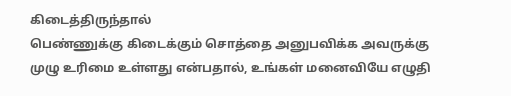கிடைத்திருந்தால்
பெண்ணுக்கு கிடைக்கும் சொத்தை அனுபவிக்க அவருக்கு முழு உரிமை உள்ளது என்பதால், உங்கள் மனைவியே எழுதி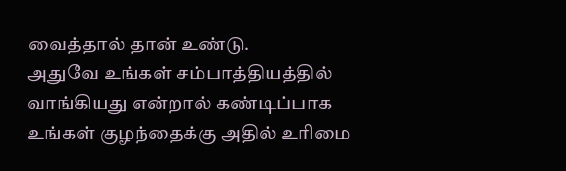வைத்தால் தான் உண்டு.
அதுவே உங்கள் சம்பாத்தியத்தில் வாங்கியது என்றால் கண்டிப்பாக உங்கள் குழந்தைக்கு அதில் உரிமை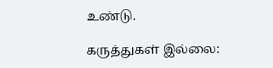உண்டு.

கருத்துகள் இல்லை: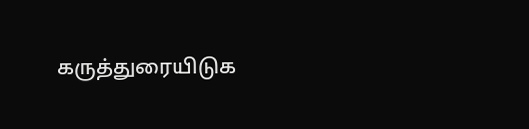கருத்துரையிடுக